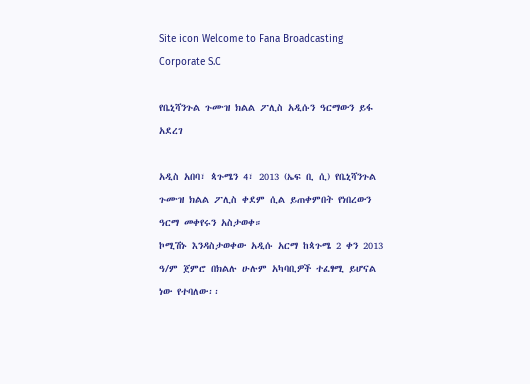Site icon Welcome to Fana Broadcasting Corporate S.C

የቤኒሻንጉል ጉሙዝ ክልል ፖሊስ አዲሱን ዓርማውን ይፋ አደረገ

አዲስ አበባ፣ ጳጉሜን 4፣ 2013 (ኤፍ ቢ ሲ) የቤኒሻንጉል ጉሙዝ ክልል ፖሊስ ቀደም ሲል ይጠቀምበት የነበረውን ዓርማ መቀየሩን አስታወቀ።
ኮሚሽኑ እንዳስታወቀው አዲሱ አርማ ከጳጉሜ 2 ቀን 2013 ዓ/ም ጀምሮ በክልሉ ሁሉም አካባቢዎች ተፈፃሚ ይሆናል ነው የተባለው፡፡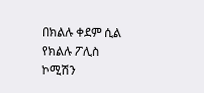በክልሉ ቀደም ሲል የክልሉ ፖሊስ ኮሚሽን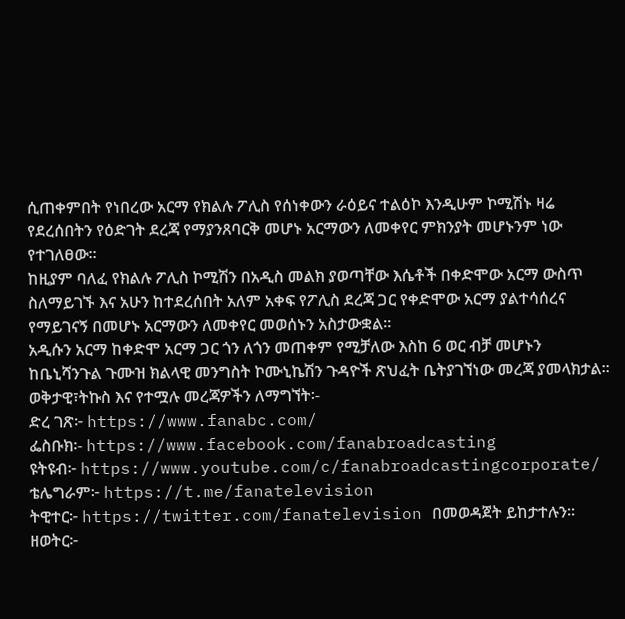ሲጠቀምበት የነበረው አርማ የክልሉ ፖሊስ የሰነቀውን ራዕይና ተልዕኮ እንዲሁም ኮሚሽኑ ዛሬ የደረሰበትን የዕድገት ደረጃ የማያንጸባርቅ መሆኑ አርማውን ለመቀየር ምክንያት መሆኑንም ነው የተገለፀው፡፡
ከዚያም ባለፈ የክልሉ ፖሊስ ኮሚሽን በአዲስ መልክ ያወጣቸው እሴቶች በቀድሞው አርማ ውስጥ ስለማይገኙ እና አሁን ከተደረሰበት አለም አቀፍ የፖሊስ ደረጃ ጋር የቀድሞው አርማ ያልተሳሰረና የማይገናኝ በመሆኑ አርማውን ለመቀየር መወሰኑን አስታውቋል፡፡
አዲሱን አርማ ከቀድሞ አርማ ጋር ጎን ለጎን መጠቀም የሚቻለው እስከ 6 ወር ብቻ መሆኑን ከቤኒሻንጉል ጉሙዝ ክልላዊ መንግስት ኮሙኒኬሽን ጉዳዮች ጽህፈት ቤትያገኘነው መረጃ ያመላክታል፡፡
ወቅታዊ፣ትኩስ እና የተሟሉ መረጃዎችን ለማግኘት፡-
ድረ ገጽ፦ https://www.fanabc.com/
ፌስቡክ፡- https://www.facebook.com/fanabroadcasting
ዩትዩብ፦ https://www.youtube.com/c/fanabroadcastingcorporate/
ቴሌግራም፦ https://t.me/fanatelevision
ትዊተር፦ https://twitter.com/fanatelevision በመወዳጀት ይከታተሉን፡፡
ዘወትር፦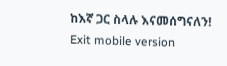ከእኛ ጋር ስላሉ እናመሰግናለን!
Exit mobile version